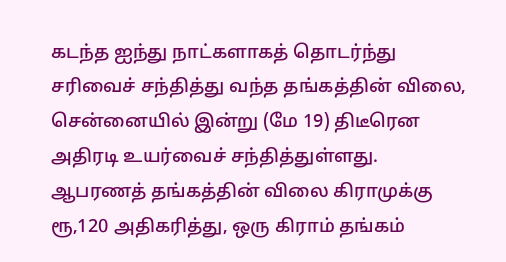கடந்த ஐந்து நாட்களாகத் தொடர்ந்து சரிவைச் சந்தித்து வந்த தங்கத்தின் விலை, சென்னையில் இன்று (மே 19) திடீரென அதிரடி உயர்வைச் சந்தித்துள்ளது. ஆபரணத் தங்கத்தின் விலை கிராமுக்கு ரூ,120 அதிகரித்து, ஒரு கிராம் தங்கம்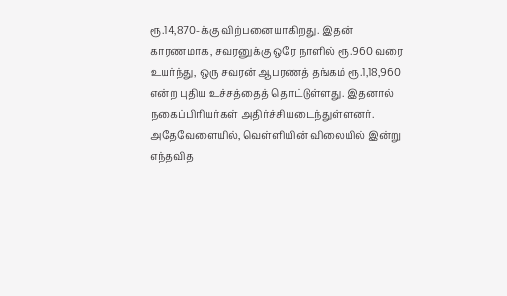ரூ.14,870-க்கு விற்பனையாகிறது. இதன் காரணமாக, சவரனுக்கு ஒரே நாளில் ரூ.960 வரை உயர்ந்து, ஒரு சவரன் ஆபரணத் தங்கம் ரூ.1,18,960 என்ற புதிய உச்சத்தைத் தொட்டுள்ளது. இதனால் நகைப்பிரியர்கள் அதிர்ச்சியடைந்துள்ளனர்.
அதேவேளையில், வெள்ளியின் விலையில் இன்று எந்தவித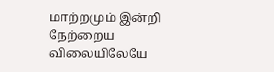மாற்றமும் இன்றி நேற்றைய விலையிலேயே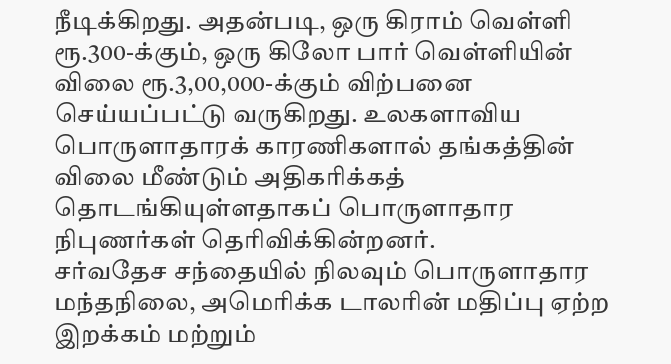நீடிக்கிறது. அதன்படி, ஒரு கிராம் வெள்ளி ரூ.300-க்கும், ஒரு கிலோ பார் வெள்ளியின் விலை ரூ.3,00,000-க்கும் விற்பனை செய்யப்பட்டு வருகிறது. உலகளாவிய பொருளாதாரக் காரணிகளால் தங்கத்தின் விலை மீண்டும் அதிகரிக்கத் தொடங்கியுள்ளதாகப் பொருளாதார நிபுணர்கள் தெரிவிக்கின்றனர்.
சர்வதேச சந்தையில் நிலவும் பொருளாதார மந்தநிலை, அமெரிக்க டாலரின் மதிப்பு ஏற்ற இறக்கம் மற்றும்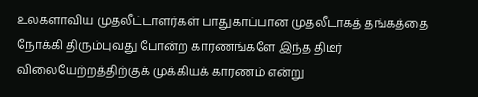உலகளாவிய முதலீட்டாளர்கள் பாதுகாப்பான முதலீடாகத் தங்கத்தை நோக்கி திரும்புவது போன்ற காரணங்களே இந்த திடீர் விலையேற்றத்திற்குக் முக்கியக் காரணம் என்று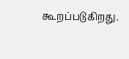கூறப்படுகிறது.